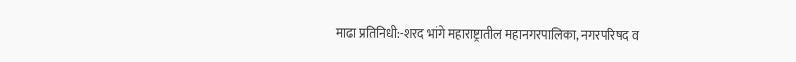माढा प्रतिनिधी:-शरद भांगे महाराष्ट्रातील महानगरपालिका, नगरपरिषद व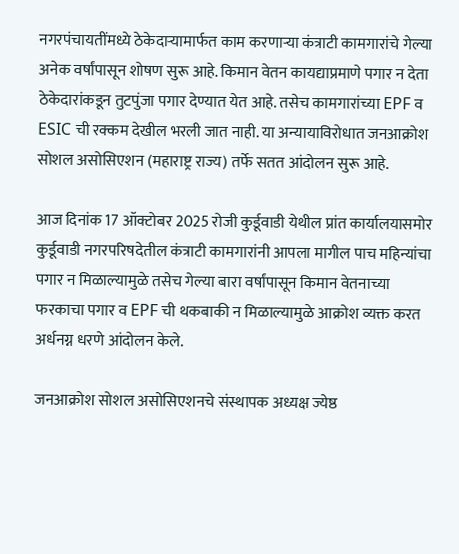नगरपंचायतींमध्ये ठेकेदाऱ्यामार्फत काम करणाऱ्या कंत्राटी कामगारांचे गेल्या अनेक वर्षांपासून शोषण सुरू आहे. किमान वेतन कायद्याप्रमाणे पगार न देता ठेकेदारांकडून तुटपुंजा पगार देण्यात येत आहे. तसेच कामगारांच्या EPF व ESIC ची रक्कम देखील भरली जात नाही. या अन्यायाविरोधात जनआक्रोश सोशल असोसिएशन (महाराष्ट्र राज्य) तर्फे सतत आंदोलन सुरू आहे.

आज दिनांक 17 ऑक्टोबर 2025 रोजी कुर्डूवाडी येथील प्रांत कार्यालयासमोर कुर्डूवाडी नगरपरिषदेतील कंत्राटी कामगारांनी आपला मागील पाच महिन्यांचा पगार न मिळाल्यामुळे तसेच गेल्या बारा वर्षांपासून किमान वेतनाच्या फरकाचा पगार व EPF ची थकबाकी न मिळाल्यामुळे आक्रोश व्यक्त करत अर्धनग्न धरणे आंदोलन केले.

जनआक्रोश सोशल असोसिएशनचे संस्थापक अध्यक्ष ज्येष्ठ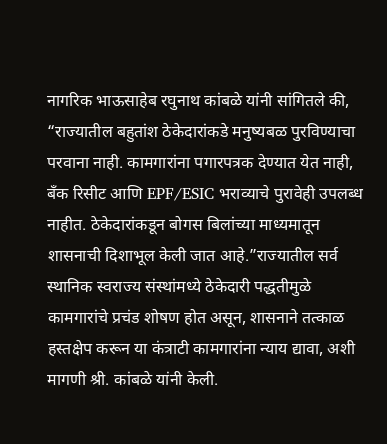नागरिक भाऊसाहेब रघुनाथ कांबळे यांनी सांगितले की, “राज्यातील बहुतांश ठेकेदारांकडे मनुष्यबळ पुरविण्याचा परवाना नाही. कामगारांना पगारपत्रक देण्यात येत नाही, बँक रिसीट आणि EPF/ESIC भराव्याचे पुरावेही उपलब्ध नाहीत. ठेकेदारांकडून बोगस बिलांच्या माध्यमातून शासनाची दिशाभूल केली जात आहे.”राज्यातील सर्व स्थानिक स्वराज्य संस्थांमध्ये ठेकेदारी पद्धतीमुळे कामगारांचे प्रचंड शोषण होत असून, शासनाने तत्काळ हस्तक्षेप करून या कंत्राटी कामगारांना न्याय द्यावा, अशी मागणी श्री. कांबळे यांनी केली.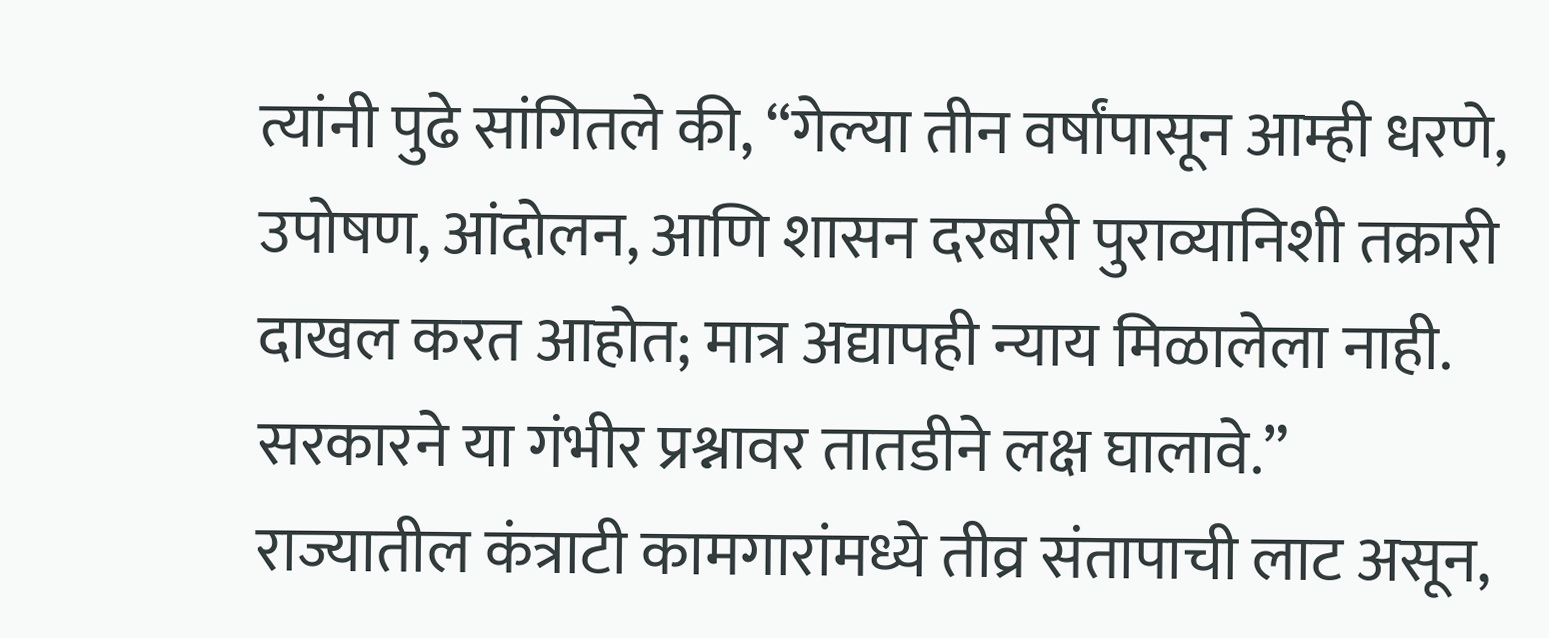त्यांनी पुढे सांगितले की, “गेल्या तीन वर्षांपासून आम्ही धरणे, उपोषण, आंदोलन, आणि शासन दरबारी पुराव्यानिशी तक्रारी दाखल करत आहोत; मात्र अद्यापही न्याय मिळालेला नाही. सरकारने या गंभीर प्रश्नावर तातडीने लक्ष घालावे.”
राज्यातील कंत्राटी कामगारांमध्ये तीव्र संतापाची लाट असून,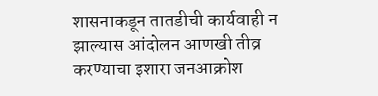शासनाकडून तातडीची कार्यवाही न झाल्यास आंदोलन आणखी तीव्र करण्याचा इशारा जनआक्रोश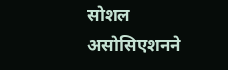सोशल असोसिएशनने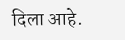दिला आहे.